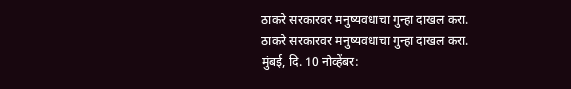ठाकरे सरकारवर मनुष्यवधाचा गुन्हा दाखल करा.
ठाकरे सरकारवर मनुष्यवधाचा गुन्हा दाखल करा.
मुंबई, दि. 10 नोव्हेंबर: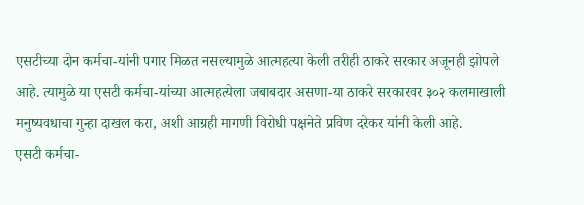एसटीच्या दोन कर्मचा-यांनी पगार मिळत नसल्यामुळे आत्महत्या केली तरीही ठाकरे सरकार अजूनही झोपले आहे. त्यामुळे या एसटी कर्मचा-यांच्या आत्महत्येला जबाबदार असणा-या ठाकरे सरकारवर ३०२ कलमाखाली मनुष्यवधाचा गुन्हा दाखल करा, अशी आग्रही मागणी विरोधी पक्षनेते प्रविण दरेकर यांनी केली आहे.
एसटी कर्मचा-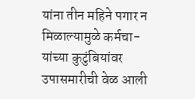यांना तीन महिने पगार न मिळाल्यामुळे कर्मचा-यांच्या कुटुंबियांवर उपासमारीची वेळ आली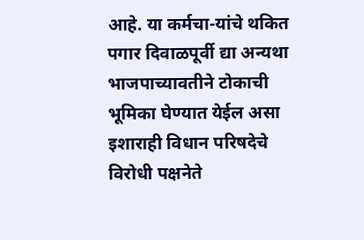आहे. या कर्मचा-यांचे थकित पगार दिवाळपूर्वी द्या अन्यथा भाजपाच्यावतीने टोकाची भूमिका घेण्यात येईल असा इशाराही विधान परिषदेचे विरोधी पक्षनेते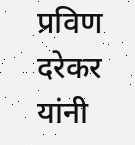प्रविण दरेकर यांनी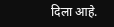दिला आहे.